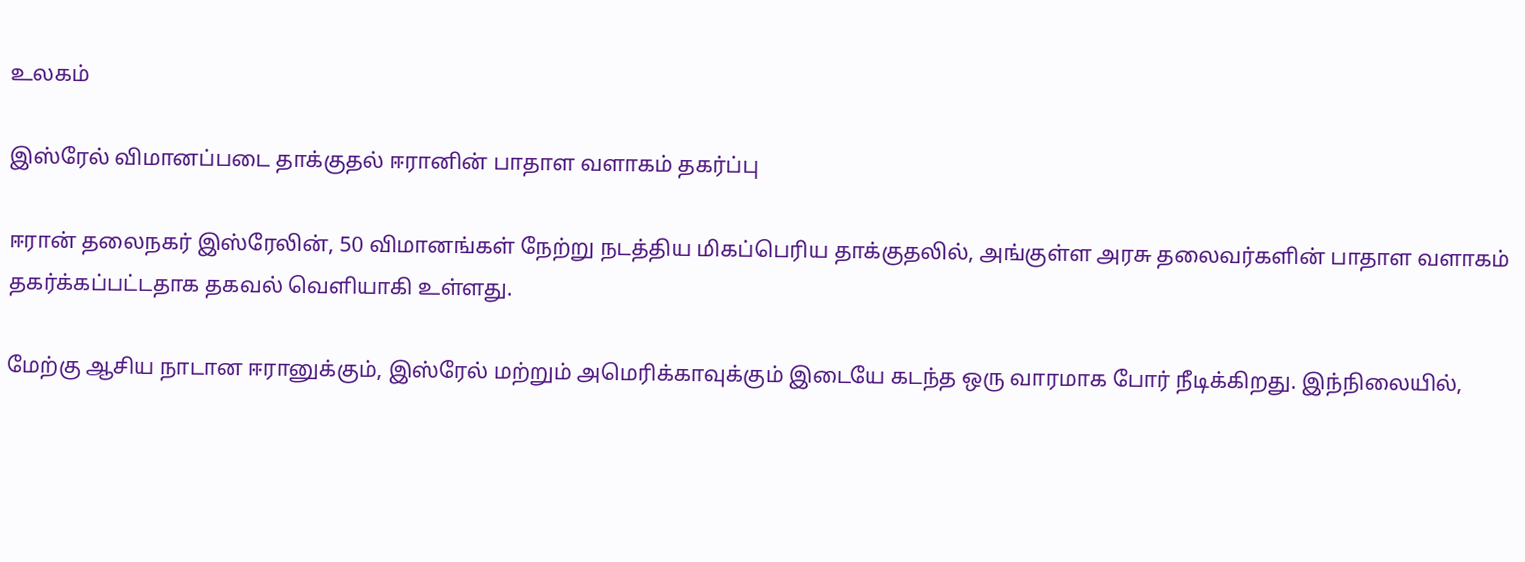உலகம்

இஸ்ரேல் விமானப்படை தாக்குதல் ஈரானின் பாதாள வளாகம் தகர்ப்பு

ஈரான் தலைநகர் இஸ்ரேலின், 50 விமானங்கள் நேற்று நடத்திய மிகப்பெரிய தாக்குதலில், அங்குள்ள அரசு தலைவர்களின் பாதாள வளாகம் தகர்க்கப்பட்டதாக தகவல் வெளியாகி உள்ளது.

மேற்கு ஆசிய நாடான ஈரானுக்கும், இஸ்ரேல் மற்றும் அமெரிக்காவுக்கும் இடையே கடந்த ஒரு வாரமாக போர் நீடிக்கிறது. இந்நிலையில்,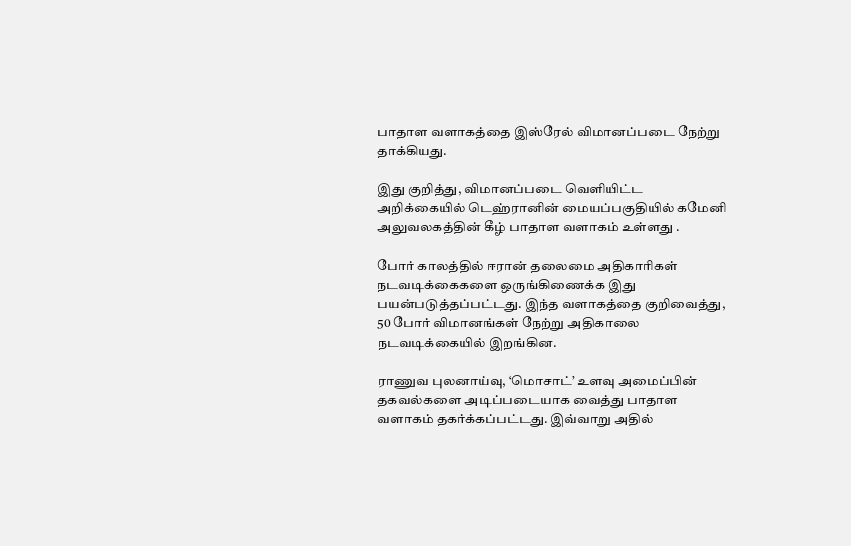பாதாள வளாகத்தை இஸ்ரேல் விமானப்படை நேற்று தாக்கியது.

இது குறித்து, விமானப்படை வெளியிட்ட அறிக்கையில் டெஹ்ரானின் மையப்பகுதியில் கமேனி அலுவலகத்தின் கீழ் பாதாள வளாகம் உள்ளது .

போர் காலத்தில் ஈரான் தலைமை அதிகாரிகள் நடவடிக்கைகளை ஒருங்கிணைக்க இது பயன்படுத்தப்பட்டது. இந்த வளாகத்தை குறிவைத்து, 50 போர் விமானங்கள் நேற்று அதிகாலை நடவடிக்கையில் இறங்கின.

ராணுவ புலனாய்வு, ‘மொசாட்’ உளவு அமைப்பின் தகவல்களை அடிப்படையாக வைத்து பாதாள வளாகம் தகர்க்கப்பட்டது. இவ்வாறு அதில்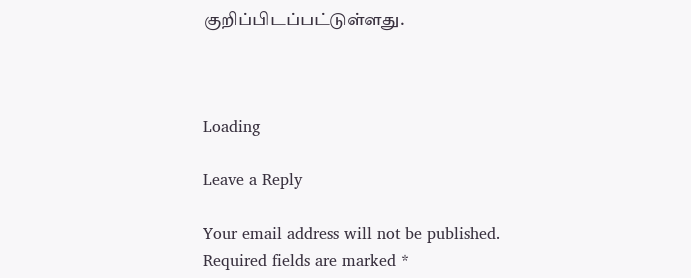குறிப்பிடப்பட்டுள்ளது.



Loading

Leave a Reply

Your email address will not be published. Required fields are marked *